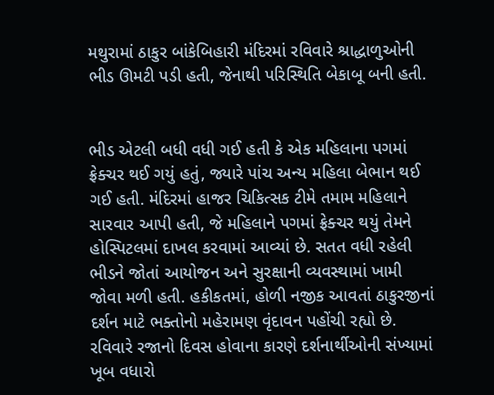મથુરામાં ઠાકુર બાંકેબિહારી મંદિરમાં રવિવારે શ્રાદ્ધાળુઓની ભીડ ઊમટી પડી હતી, જેનાથી પરિસ્થિતિ બેકાબૂ બની હતી.


ભીડ એટલી બધી વધી ગઈ હતી કે એક મહિલાના પગમાં ફ્રેક્ચર થઈ ગયું હતું, જ્યારે પાંચ અન્ય મહિલા બેભાન થઈ ગઈ હતી. મંદિરમાં હાજર ચિકિત્સક ટીમે તમામ મહિલાને સારવાર આપી હતી, જે મહિલાને પગમાં ફ્રેક્ચર થયું તેમને હોસ્પિટલમાં દાખલ કરવામાં આવ્યાં છે. સતત વધી રહેલી ભીડને જોતાં આયોજન અને સુરક્ષાની વ્યવસ્થામાં ખામી જોવા મળી હતી. હકીકતમાં, હોળી નજીક આવતાં ઠાકુરજીનાં દર્શન માટે ભક્તોનો મહેરામણ વૃંદાવન પહોંચી રહ્યો છે. રવિવારે રજાનો દિવસ હોવાના કારણે દર્શનાર્થીઓની સંખ્યામાં ખૂબ વધારો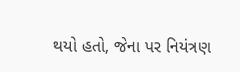થયો હતો, જેના પર નિયંત્રણ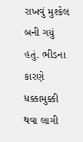રાખવું મુશ્કેલ બની ગયું હતું. ભીડના કારણે ધક્કામુક્કી થવા લાગી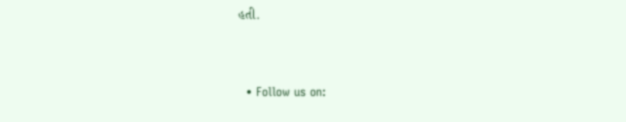હતી.


  • Follow us on: